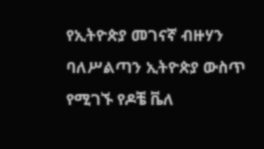የኢትዮጵያ መገናኛ ብዙሃን ባለሥልጣን ኢትዮጵያ ውስጥ የሚገኙ የዶቼ ቬለ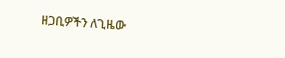ዘጋቢዎችን ለጊዜው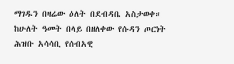ማገዱን በዛሬው ዕለት በደብዳቤ አስታወቀ።
ከሁለት ዓመት በላይ በዘለቀው የሱዳን ጦርነት ሕዝቡ አሳሳቢ የሰብአዊ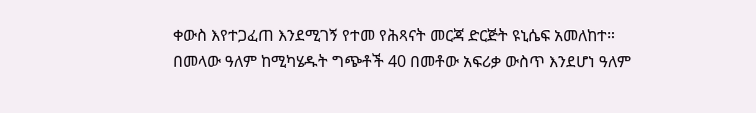ቀውስ እየተጋፈጠ እንደሚገኝ የተመ የሕጻናት መርጃ ድርጅት ዩኒሴፍ አመለከተ።
በመላው ዓለም ከሚካሄዱት ግጭቶች 40 በመቶው አፍሪቃ ውስጥ እንደሆነ ዓለም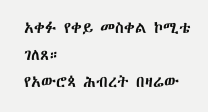አቀፉ የቀይ መስቀል ኮሚቴ ገለጸ።
የአውሮጳ ሕብረት በዛሬው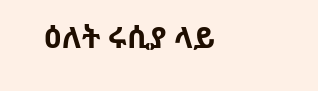ዕለት ሩሲያ ላይ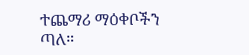ተጨማሪ ማዕቀቦችን ጣለ።